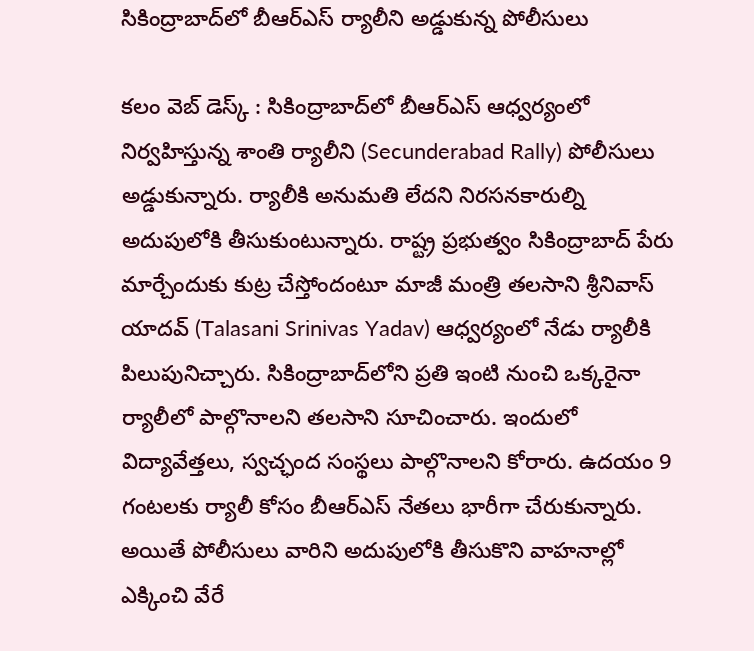సికింద్రాబాద్‌లో బీఆర్ఎస్ ర్యాలీని అడ్డుకున్న‌ పోలీసులు

క‌లం వెబ్ డెస్క్‌ : సికింద్రాబాద్‌లో బీఆర్ఎస్ ఆధ్వ‌ర్యంలో నిర్వ‌హిస్తున్న శాంతి ర్యాలీని (Secunderabad Rally) పోలీసులు అడ్డుకున్నారు. ర్యాలీకి అనుమ‌తి లేద‌ని నిర‌స‌న‌కారుల్ని అదుపులోకి తీసుకుంటున్నారు. రాష్ట్ర ప్ర‌భుత్వం సికింద్రాబాద్‌ పేరు మార్చేందుకు కుట్ర చేస్తోందంటూ మాజీ మంత్రి త‌ల‌సాని శ్రీనివాస్ యాద‌వ్ (Talasani Srinivas Yadav) ఆధ్వ‌ర్యంలో నేడు ర్యాలీకి పిలుపునిచ్చారు. సికింద్రాబాద్‌లోని ప్ర‌తి ఇంటి నుంచి ఒక్క‌రైనా ర్యాలీలో పాల్గొనాల‌ని త‌ల‌సాని సూచించారు. ఇందులో విద్యావేత్త‌లు, స్వ‌చ్ఛంద సంస్థ‌లు పాల్గొనాల‌ని కోరారు. ఉద‌యం 9 గంట‌ల‌కు ర్యాలీ కోసం బీఆర్ఎస్ నేత‌లు భారీగా చేరుకున్నారు. అయితే పోలీసులు వారిని అదుపులోకి తీసుకొని వాహ‌నాల్లో ఎక్కించి వేరే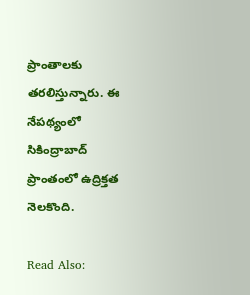ప్రాంతాల‌కు త‌ర‌లిస్తున్నారు. ఈ నేప‌థ్యంలో సికింద్రాబాద్ ప్రాంతంలో ఉద్రిక్త‌త నెల‌కొంది.

Read Also: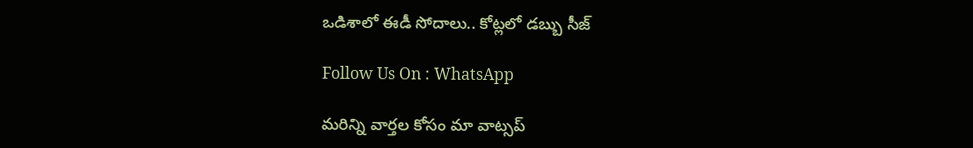ఒడిశాలో ఈడీ సోదాలు.. కోట్లలో డబ్బు సీజ్

Follow Us On : WhatsApp

మ‌రిన్ని వార్త‌ల కోసం మా వాట్స‌ప్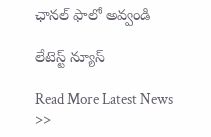ఛాన‌ల్ ఫాలో అవ్వండి

లేటెస్ట్ న్యూస్‌

Read More Latest News >>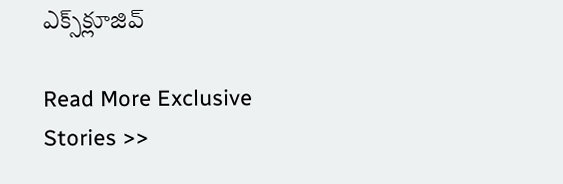ఎక్స్‌క్లూజివ్‌

Read More Exclusive Stories >>